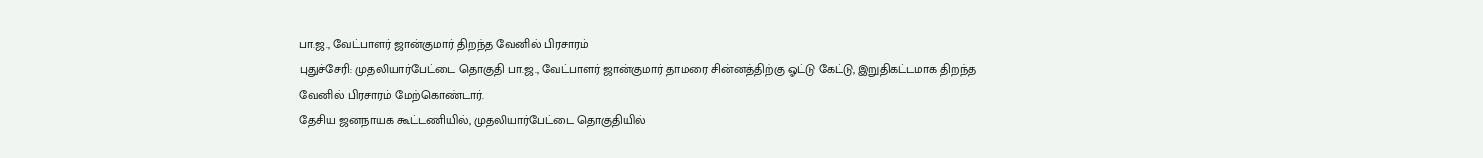பா.ஜ., வேட்பாளர் ஜான்குமார் திறந்த வேனில் பிரசாரம்
புதுச்சேரி: முதலியார்பேட்டை தொகுதி பா.ஜ., வேட்பாளர் ஜான்குமார் தாமரை சின்னத்திற்கு ஓட்டு கேட்டு, இறுதிகட்டமாக திறந்த வேனில் பிரசாரம் மேற்கொண்டார்.
தேசிய ஜனநாயக கூட்டணியில், முதலியார்பேட்டை தொகுதியில்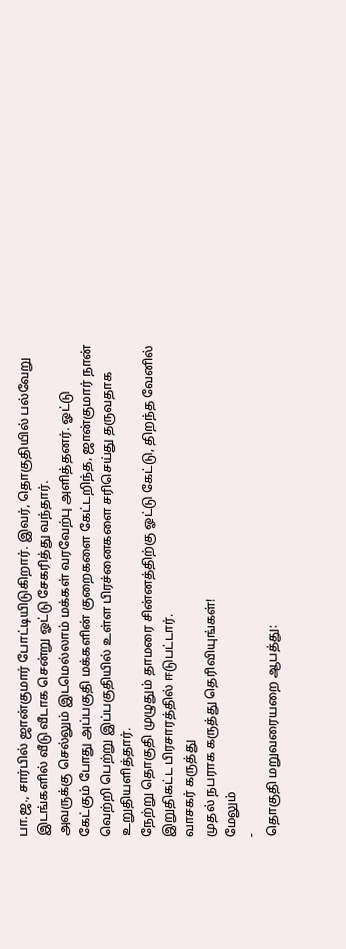பா.ஜ., சார்பில் ஜான்குமார் போட்டியிடுகிறார். இவர், தொகுதியில் பல்வேறு இடங்களில் வீடு வீடாக சென்று ஓட்டு சேகரித்து வந்தார்.
அவருக்கு செல்லும் இடமெல்லாம் மக்கள் வரவேற்பு அளித்தனர். ஓட்டு கேட்கும் போது அப்பகுதி மக்களின் குறைகளை கேட்டறிந்த, ஜான்குமார் நான் வெற்றி பெற்று இப்பகுதியில் உள்ள பிரச்னைகளை சரிசெய்து தருவதாக உறுதியளித்தார்.
நேற்று தொகுதி முழுதும் தாமரை சின்னத்திற்கு ஓட்டு கேட்டு, திறந்த வேனில் இறுதிகட்ட பிரசாரத்தில் ஈடுபட்டார்.
வாசகர் கருத்து
முதல் நபராக கருத்து தெரிவியுங்கள்!
மேலும்
-
தொகுதி மறுவரையறை ஆபத்து: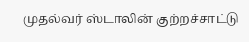முதல்வர் ஸ்டாலின் குற்றச்சாட்டு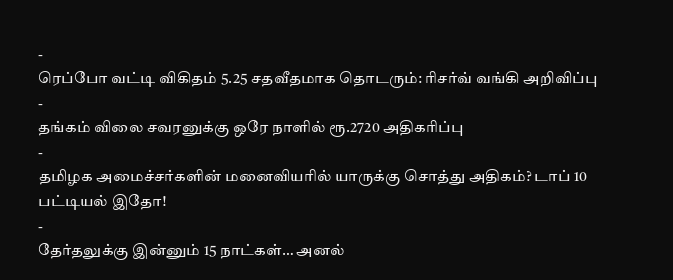-
ரெப்போ வட்டி விகிதம் 5.25 சதவீதமாக தொடரும்: ரிசர்வ் வங்கி அறிவிப்பு
-
தங்கம் விலை சவரனுக்கு ஒரே நாளில் ரூ.2720 அதிகரிப்பு
-
தமிழக அமைச்சர்களின் மனைவியரில் யாருக்கு சொத்து அதிகம்? டாப் 10 பட்டியல் இதோ!
-
தேர்தலுக்கு இன்னும் 15 நாட்கள்… அனல்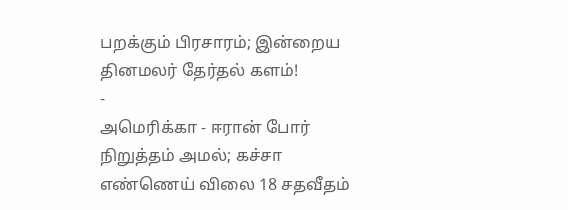பறக்கும் பிரசாரம்; இன்றைய தினமலர் தேர்தல் களம்!
-
அமெரிக்கா - ஈரான் போர் நிறுத்தம் அமல்; கச்சா எண்ணெய் விலை 18 சதவீதம்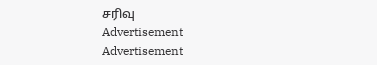சரிவு
Advertisement
Advertisement